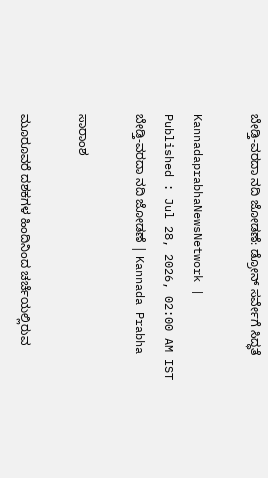ಬೇಡ್ತಿ-ವರದಾ ನದಿ ಜೋಡಣೆ: ಡ್ರೋನ್‌ ಸರ್ವೇಗೆ ಸಿದ್ಧತೆ

KannadaprabhaNewsNetwork |
Published : Jul 28, 2026, 02:00 AM IST
ಬೇಡ್ತಿ-ವರದಾ ನದಿ ಜೋಡಣೆ | Kannada Prabha

ಸಾರಾಂಶ

ಮೂರೂವರೆ ದಶಕಗಳ ಹಿಂದಿನಿಂದ ಚರ್ಚೆಯಲ್ಲಿರುವ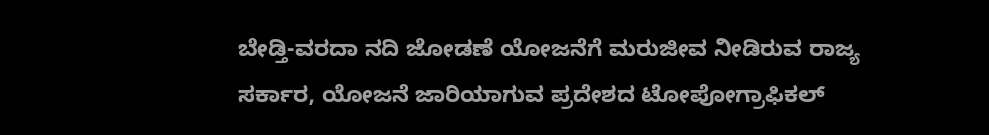ಬೇಡ್ತಿ-ವರದಾ ನದಿ ಜೋಡಣೆ ಯೋಜನೆಗೆ ಮರುಜೀವ ನೀಡಿರುವ ರಾಜ್ಯ ಸರ್ಕಾರ, ಯೋಜನೆ ಜಾರಿಯಾಗುವ ಪ್ರದೇಶದ ಟೋಪೋಗ್ರಾಫಿಕಲ್‌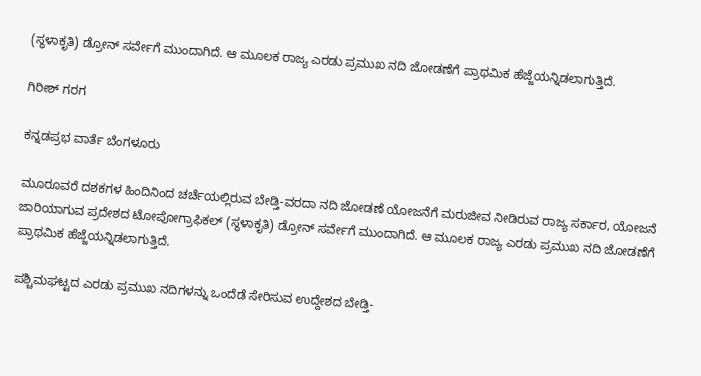(ಸ್ಥಳಾಕೃತಿ) ಡ್ರೋನ್‌ ಸರ್ವೇಗೆ ಮುಂದಾಗಿದೆ. ಆ ಮೂಲಕ ರಾಜ್ಯ ಎರಡು ಪ್ರಮುಖ ನದಿ ಜೋಡಣೆಗೆ ಪ್ರಾಥಮಿಕ ಹೆಜ್ಜೆಯನ್ನಿಡಲಾಗುತ್ತಿದೆ.

ಗಿರೀಶ್‌ ಗರಗ

ಕನ್ನಡಪ್ರಭ ವಾರ್ತೆ ಬೆಂಗಳೂರು

ಮೂರೂವರೆ ದಶಕಗಳ ಹಿಂದಿನಿಂದ ಚರ್ಚೆಯಲ್ಲಿರುವ ಬೇಡ್ತಿ-ವರದಾ ನದಿ ಜೋಡಣೆ ಯೋಜನೆಗೆ ಮರುಜೀವ ನೀಡಿರುವ ರಾಜ್ಯ ಸರ್ಕಾರ, ಯೋಜನೆ ಜಾರಿಯಾಗುವ ಪ್ರದೇಶದ ಟೋಪೋಗ್ರಾಫಿಕಲ್‌ (ಸ್ಥಳಾಕೃತಿ) ಡ್ರೋನ್‌ ಸರ್ವೇಗೆ ಮುಂದಾಗಿದೆ. ಆ ಮೂಲಕ ರಾಜ್ಯ ಎರಡು ಪ್ರಮುಖ ನದಿ ಜೋಡಣೆಗೆ ಪ್ರಾಥಮಿಕ ಹೆಜ್ಜೆಯನ್ನಿಡಲಾಗುತ್ತಿದೆ.

ಪಶ್ಚಿಮಘಟ್ಟದ ಎರಡು ಪ್ರಮುಖ ನದಿಗಳನ್ನು ಒಂದೆಡೆ ಸೇರಿಸುವ ಉದ್ದೇಶದ ಬೇಡ್ತಿ-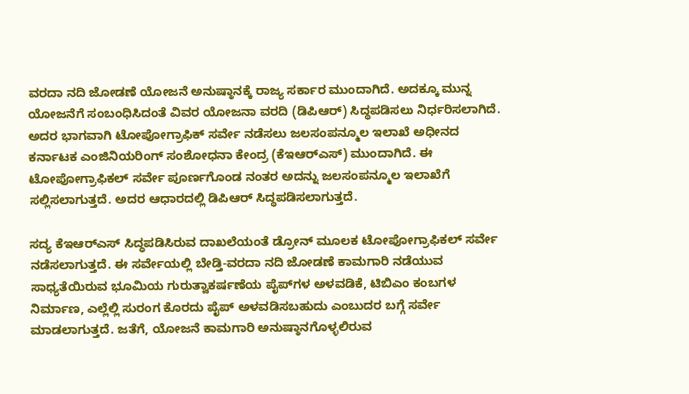ವರದಾ ನದಿ ಜೋಡಣೆ ಯೋಜನೆ ಅನುಷ್ಠಾನಕ್ಕೆ ರಾಜ್ಯ ಸರ್ಕಾರ ಮುಂದಾಗಿದೆ. ಅದಕ್ಕೂ ಮುನ್ನ ಯೋಜನೆಗೆ ಸಂಬಂಧಿಸಿದಂತೆ ವಿವರ ಯೋಜನಾ ವರದಿ (ಡಿಪಿಆರ್‌) ಸಿದ್ಧಪಡಿಸಲು ನಿರ್ಧರಿಸಲಾಗಿದೆ. ಅದರ ಭಾಗವಾಗಿ ಟೋಪೋಗ್ರಾಫಿಕ್‌ ಸರ್ವೇ ನಡೆಸಲು ಜಲಸಂಪನ್ಮೂಲ ಇಲಾಖೆ ಅಧೀನದ ಕರ್ನಾಟಕ ಎಂಜಿನಿಯರಿಂಗ್‌ ಸಂಶೋಧನಾ ಕೇಂದ್ರ (ಕೆಇಆರ್‌ಎಸ್‌) ಮುಂದಾಗಿದೆ. ಈ ಟೋಪೋಗ್ರಾಫಿಕಲ್‌ ಸರ್ವೇ ಪೂರ್ಣಗೊಂಡ ನಂತರ ಅದನ್ನು ಜಲಸಂಪನ್ಮೂಲ ಇಲಾಖೆಗೆ ಸಲ್ಲಿಸಲಾಗುತ್ತದೆ. ಅದರ ಆಧಾರದಲ್ಲಿ ಡಿಪಿಆರ್‌ ಸಿದ್ಧಪಡಿಸಲಾಗುತ್ತದೆ.

ಸದ್ಯ ಕೆಇಆರ್‌ಎಸ್‌ ಸಿದ್ಧಪಡಿಸಿರುವ ದಾಖಲೆಯಂತೆ ಡ್ರೋನ್‌ ಮೂಲಕ ಟೋಪೋಗ್ರಾಫಿಕಲ್‌ ಸರ್ವೇ ನಡೆಸಲಾಗುತ್ತದೆ. ಈ ಸರ್ವೇಯಲ್ಲಿ ಬೇಡ್ತಿ-ವರದಾ ನದಿ ಜೋಡಣೆ ಕಾಮಗಾರಿ ನಡೆಯುವ ಸಾಧ್ಯತೆಯಿರುವ ಭೂಮಿಯ ಗುರುತ್ವಾಕರ್ಷಣೆಯ ಪೈಪ್‌ಗಳ ಅಳವಡಿಕೆ, ಟಿಬಿಎಂ ಕಂಬಗಳ ನಿರ್ಮಾಣ, ಎಲ್ಲೆಲ್ಲಿ ಸುರಂಗ ಕೊರದು ಪೈಪ್‌ ಅಳವಡಿಸಬಹುದು ಎಂಬುದರ ಬಗ್ಗೆ ಸರ್ವೇ ಮಾಡಲಾಗುತ್ತದೆ. ಜತೆಗೆ, ಯೋಜನೆ ಕಾಮಗಾರಿ ಅನುಷ್ಠಾನಗೊಳ್ಳಲಿರುವ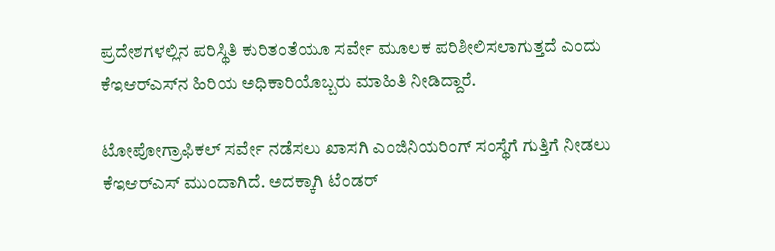ಪ್ರದೇಶಗಳಲ್ಲಿನ ಪರಿಸ್ಥಿತಿ ಕುರಿತಂತೆಯೂ ಸರ್ವೇ ಮೂಲಕ ಪರಿಶೀಲಿಸಲಾಗುತ್ತದೆ ಎಂದು ಕೆಇಆರ್‌ಎಸ್‌ನ ಹಿರಿಯ ಅಧಿಕಾರಿಯೊಬ್ಬರು ಮಾಹಿತಿ ನೀಡಿದ್ದಾರೆ.

ಟೋಪೋಗ್ರಾಫಿಕಲ್‌ ಸರ್ವೇ ನಡೆಸಲು ಖಾಸಗಿ ಎಂಜಿನಿಯರಿಂಗ್‌ ಸಂಸ್ಥೆಗೆ ಗುತ್ತಿಗೆ ನೀಡಲು ಕೆಇಆರ್‌ಎಸ್‌ ಮುಂದಾಗಿದೆ. ಅದಕ್ಕಾಗಿ ಟೆಂಡರ್‌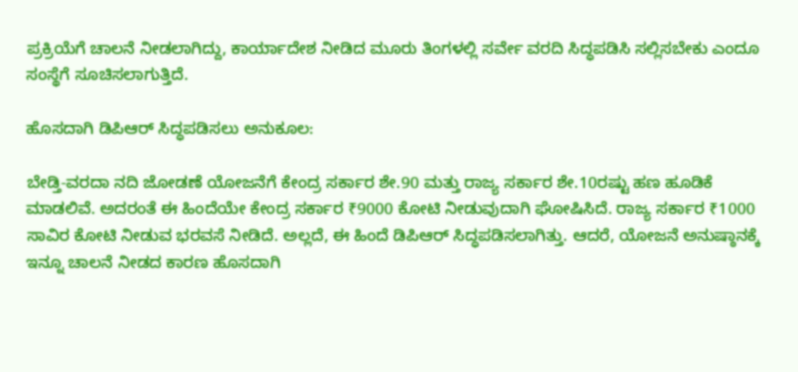ಪ್ರಕ್ರಿಯೆಗೆ ಚಾಲನೆ ನೀಡಲಾಗಿದ್ದು, ಕಾರ್ಯಾದೇಶ ನೀಡಿದ ಮೂರು ತಿಂಗಳಲ್ಲಿ ಸರ್ವೇ ವರದಿ ಸಿದ್ಧಪಡಿಸಿ ಸಲ್ಲಿಸಬೇಕು ಎಂದೂ ಸಂಸ್ಥೆಗೆ ಸೂಚಿಸಲಾಗುತ್ತಿದೆ.

ಹೊಸದಾಗಿ ಡಿಪಿಆರ್‌ ಸಿದ್ಧಪಡಿಸಲು ಅನುಕೂಲ:

ಬೇಡ್ತಿ-ವರದಾ ನದಿ ಜೋಡಣೆ ಯೋಜನೆಗೆ ಕೇಂದ್ರ ಸರ್ಕಾರ ಶೇ.90 ಮತ್ತು ರಾಜ್ಯ ಸರ್ಕಾರ ಶೇ.10ರಷ್ಟು ಹಣ ಹೂಡಿಕೆ ಮಾಡಲಿವೆ. ಅದರಂತೆ ಈ ಹಿಂದೆಯೇ ಕೇಂದ್ರ ಸರ್ಕಾರ ₹9000 ಕೋಟಿ ನೀಡುವುದಾಗಿ ಘೋಷಿಸಿದೆ. ರಾಜ್ಯ ಸರ್ಕಾರ ₹1000 ಸಾವಿರ ಕೋಟಿ ನೀಡುವ ಭರವಸೆ ನೀಡಿದೆ. ಅಲ್ಲದೆ, ಈ ಹಿಂದೆ ಡಿಪಿಆರ್‌ ಸಿದ್ಧಪಡಿಸಲಾಗಿತ್ತು. ಆದರೆ, ಯೋಜನೆ ಅನುಷ್ಠಾನಕ್ಕೆ ಇನ್ನೂ ಚಾಲನೆ ನೀಡದ ಕಾರಣ ಹೊಸದಾಗಿ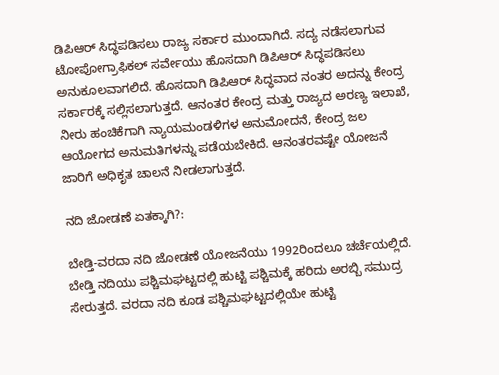ಡಿಪಿಆರ್‌ ಸಿದ್ಧಪಡಿಸಲು ರಾಜ್ಯ ಸರ್ಕಾರ ಮುಂದಾಗಿದೆ. ಸದ್ಯ ನಡೆಸಲಾಗುವ ಟೋಪೋಗ್ರಾಫಿಕಲ್‌ ಸರ್ವೇಯು ಹೊಸದಾಗಿ ಡಿಪಿಆರ್‌ ಸಿದ್ಧಪಡಿಸಲು ಅನುಕೂಲವಾಗಲಿದೆ. ಹೊಸದಾಗಿ ಡಿಪಿಆರ್‌ ಸಿದ್ಧವಾದ ನಂತರ ಅದನ್ನು ಕೇಂದ್ರ ಸರ್ಕಾರಕ್ಕೆ ಸಲ್ಲಿಸಲಾಗುತ್ತದೆ. ಆನಂತರ ಕೇಂದ್ರ ಮತ್ತು ರಾಜ್ಯದ ಅರಣ್ಯ ಇಲಾಖೆ, ನೀರು ಹಂಚಿಕೆಗಾಗಿ ನ್ಯಾಯಮಂಡಳಿಗಳ ಅನುಮೋದನೆ, ಕೇಂದ್ರ ಜಲ ಆಯೋಗದ ಅನುಮತಿಗಳನ್ನು ಪಡೆಯಬೇಕಿದೆ. ಆನಂತರವಷ್ಟೇ ಯೋಜನೆ ಜಾರಿಗೆ ಅಧಿಕೃತ ಚಾಲನೆ ನೀಡಲಾಗುತ್ತದೆ.

ನದಿ ಜೋಡಣೆ ಏತಕ್ಕಾಗಿ?:

ಬೇಡ್ತಿ-ವರದಾ ನದಿ ಜೋಡಣೆ ಯೋಜನೆಯು 1992ರಿಂದಲೂ ಚರ್ಚೆಯಲ್ಲಿದೆ. ಬೇಡ್ತಿ ನದಿಯು ಪಶ್ಚಿಮಘಟ್ಟದಲ್ಲಿ ಹುಟ್ಟಿ ಪಶ್ಚಿಮಕ್ಕೆ ಹರಿದು ಅರಬ್ಬಿ ಸಮುದ್ರ ಸೇರುತ್ತದೆ. ವರದಾ ನದಿ ಕೂಡ ಪಶ್ಚಿಮಘಟ್ಟದಲ್ಲಿಯೇ ಹುಟ್ಟಿ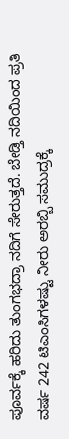ಪೂರ್ವಕ್ಕೆ ಹರಿದು ತುಂಗಭದ್ರಾ ನದಿಗೆ ಸೇರುತ್ತದೆ. ಬೇಡ್ತಿ ನದಿಯಿಂದ ಪ್ರತಿ ವರ್ಷ 242 ಟಿಎಂಸಿಗಳಷ್ಟು ನೀರು ಅರಬ್ಬಿ ಸಮುದ್ರಕ್ಕೆ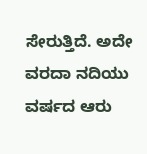ಸೇರುತ್ತಿದೆ. ಅದೇ ವರದಾ ನದಿಯು ವರ್ಷದ ಆರು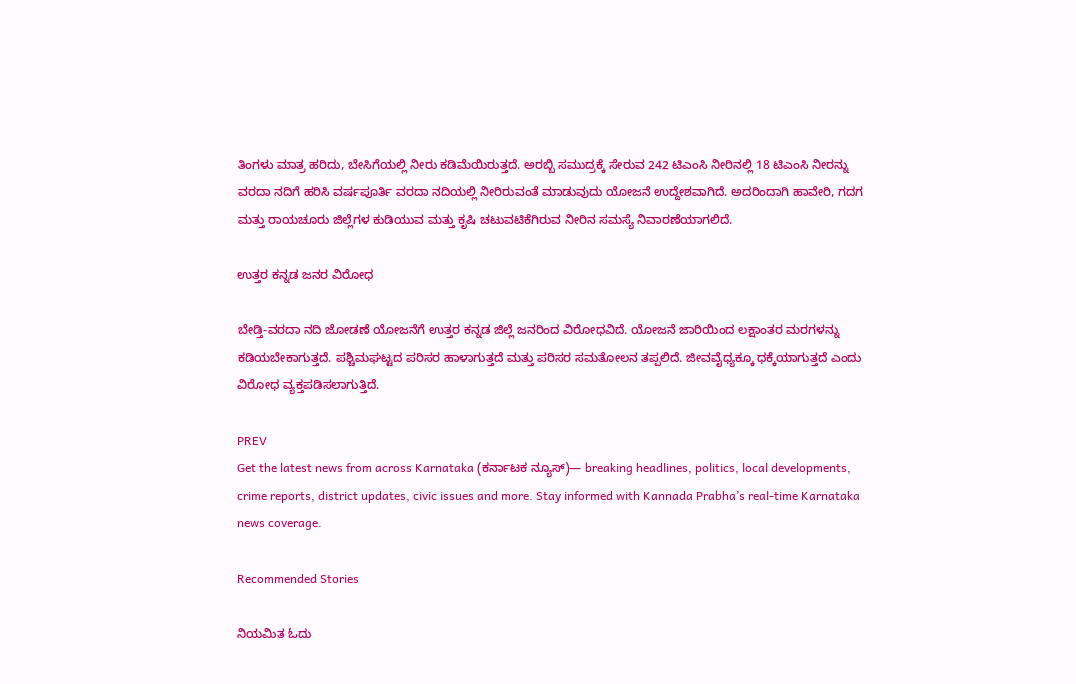ತಿಂಗಳು ಮಾತ್ರ ಹರಿದು, ಬೇಸಿಗೆಯಲ್ಲಿ ನೀರು ಕಡಿಮೆಯಿರುತ್ತದೆ. ಅರಬ್ಬಿ ಸಮುದ್ರಕ್ಕೆ ಸೇರುವ 242 ಟಿಎಂಸಿ ನೀರಿನಲ್ಲಿ 18 ಟಿಎಂಸಿ ನೀರನ್ನು ವರದಾ ನದಿಗೆ ಹರಿಸಿ ವರ್ಷಪೂರ್ತಿ ವರದಾ ನದಿಯಲ್ಲಿ ನೀರಿರುವಂತೆ ಮಾಡುವುದು ಯೋಜನೆ ಉದ್ದೇಶವಾಗಿದೆ. ಅದರಿಂದಾಗಿ ಹಾವೇರಿ, ಗದಗ ಮತ್ತು ರಾಯಚೂರು ಜಿಲ್ಲೆಗಳ ಕುಡಿಯುವ ಮತ್ತು ಕೃಷಿ ಚಟುವಟಿಕೆಗಿರುವ ನೀರಿನ ಸಮಸ್ಯೆ ನಿವಾರಣೆಯಾಗಲಿದೆ.

ಉತ್ತರ ಕನ್ನಡ ಜನರ ವಿರೋಧ

ಬೇಡ್ತಿ-ವರದಾ ನದಿ ಜೋಡಣೆ ಯೋಜನೆಗೆ ಉತ್ತರ ಕನ್ನಡ ಜಿಲ್ಲೆ ಜನರಿಂದ ವಿರೋಧವಿದೆ. ಯೋಜನೆ ಜಾರಿಯಿಂದ ಲಕ್ಷಾಂತರ ಮರಗಳನ್ನು ಕಡಿಯಬೇಕಾಗುತ್ತದೆ. ಪಶ್ಚಿಮಘಟ್ಟದ ಪರಿಸರ ಹಾಳಾಗುತ್ತದೆ ಮತ್ತು ಪರಿಸರ ಸಮತೋಲನ ತಪ್ಪಲಿದೆ. ಜೀವವೈಧ್ಯಕ್ಕೂ ಧಕ್ಕೆಯಾಗುತ್ತದೆ ಎಂದು ವಿರೋಧ ವ್ಯಕ್ತಪಡಿಸಲಾಗುತ್ತಿದೆ.

PREV
Get the latest news from across Karnataka (ಕರ್ನಾಟಕ ನ್ಯೂಸ್)— breaking headlines, politics, local developments, crime reports, district updates, civic issues and more. Stay informed with Kannada Prabha’s real‑time Karnataka news coverage.

Recommended Stories

ನಿಯಮಿತ ಓದು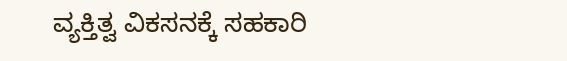ವ್ಯಕ್ತಿತ್ವ ವಿಕಸನಕ್ಕೆ ಸಹಕಾರಿ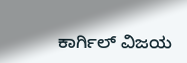ಕಾರ್ಗಿಲ್ ವಿಜಯ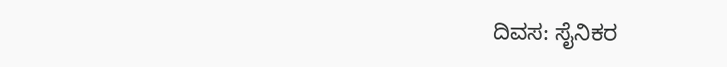ದಿವಸ: ಸೈನಿಕರ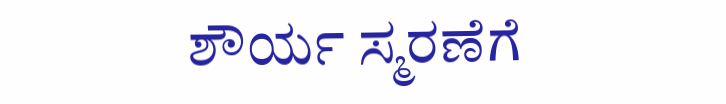ಶೌರ್ಯ ಸ್ಮರಣೆಗೆ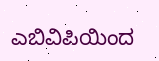ಎಬಿವಿಪಿಯಿಂದ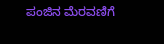ಪಂಜಿನ ಮೆರವಣಿಗೆ